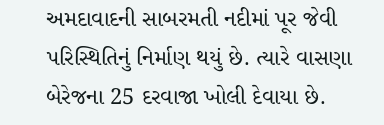અમદાવાદની સાબરમતી નદીમાં પૂર જેવી પરિસ્થિતિનું નિર્માણ થયું છે. ત્યારે વાસણા બેરેજના 25 દરવાજા ખોલી દેવાયા છે.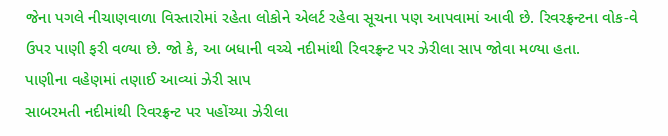જેના પગલે નીચાણવાળા વિસ્તારોમાં રહેતા લોકોને એલર્ટ રહેવા સૂચના પણ આપવામાં આવી છે. રિવરફ્રન્ટના વોક-વે ઉપર પાણી ફરી વળ્યા છે. જો કે, આ બધાની વચ્ચે નદીમાંથી રિવરફ્રન્ટ પર ઝેરીલા સાપ જોવા મળ્યા હતા.
પાણીના વહેણમાં તણાઈ આવ્યાં ઝેરી સાપ
સાબરમતી નદીમાંથી રિવરફ્રન્ટ પર પહોંચ્યા ઝેરીલા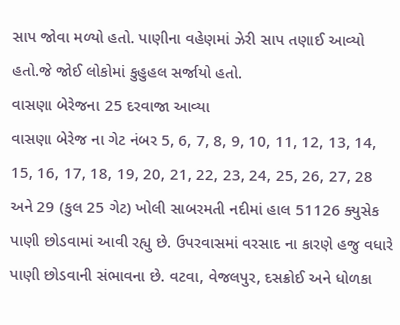સાપ જોવા મળ્યો હતો. પાણીના વહેણમાં ઝેરી સાપ તણાઈ આવ્યો હતો.જે જોઈ લોકોમાં કુહુહલ સર્જાયો હતો.
વાસણા બેરેજના 25 દરવાજા આવ્યા
વાસણા બેરેજ ના ગેટ નંબર 5, 6, 7, 8, 9, 10, 11, 12, 13, 14, 15, 16, 17, 18, 19, 20, 21, 22, 23, 24, 25, 26, 27, 28 અને 29 (કુલ 25 ગેટ) ખોલી સાબરમતી નદીમાં હાલ 51126 ક્યુસેક પાણી છોડવામાં આવી રહ્યુ છે. ઉપરવાસમાં વરસાદ ના કારણે હજુ વધારે પાણી છોડવાની સંભાવના છે. વટવા, વેજલપુર, દસક્રોઈ અને ધોળકા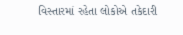વિસ્તારમાં રહેતા લોકોએ તકેદારી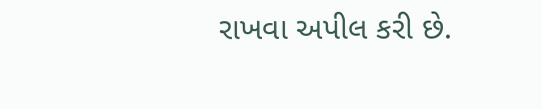રાખવા અપીલ કરી છે.